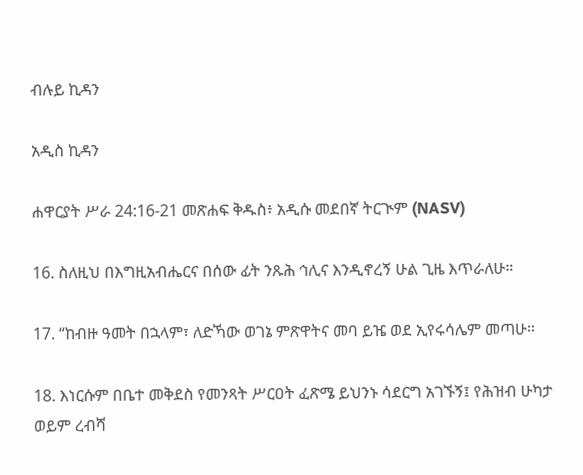ብሉይ ኪዳን

አዲስ ኪዳን

ሐዋርያት ሥራ 24:16-21 መጽሐፍ ቅዱስ፥ አዲሱ መደበኛ ትርጒም (NASV)

16. ስለዚህ በእግዚአብሔርና በሰው ፊት ንጹሕ ኅሊና እንዲኖረኝ ሁል ጊዜ እጥራለሁ።

17. “ከብዙ ዓመት በኋላም፣ ለድኻው ወገኔ ምጽዋትና መባ ይዤ ወደ ኢየሩሳሌም መጣሁ።

18. እነርሱም በቤተ መቅደስ የመንጻት ሥርዐት ፈጽሜ ይህንኑ ሳደርግ አገኙኝ፤ የሕዝብ ሁካታ ወይም ረብሻ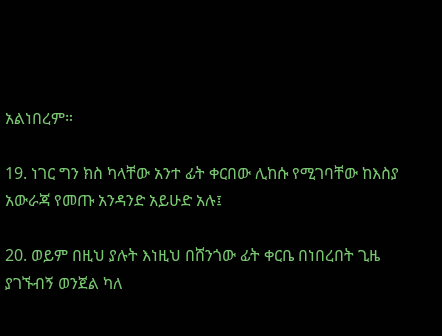አልነበረም።

19. ነገር ግን ክስ ካላቸው አንተ ፊት ቀርበው ሊከሱ የሚገባቸው ከእስያ አውራጃ የመጡ አንዳንድ አይሁድ አሉ፤

20. ወይም በዚህ ያሉት እነዚህ በሸንጎው ፊት ቀርቤ በነበረበት ጊዜ ያገኙብኝ ወንጀል ካለ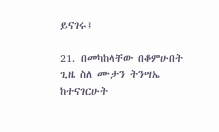ይናገሩ፤

21. በመካከላቸው በቆምሁበት ጊዜ ስለ ሙታን ትንሣኤ ከተናገርሁት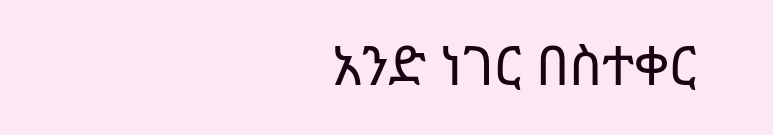አንድ ነገር በስተቀር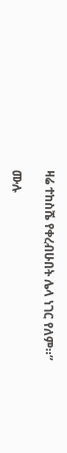ዛሬ ተከስሼ የቀረብሁበት ሌላ ነገር የለም።”

ሙሉ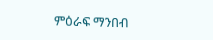ምዕራፍ ማንበብ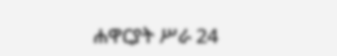ሐዋርያት ሥራ 24